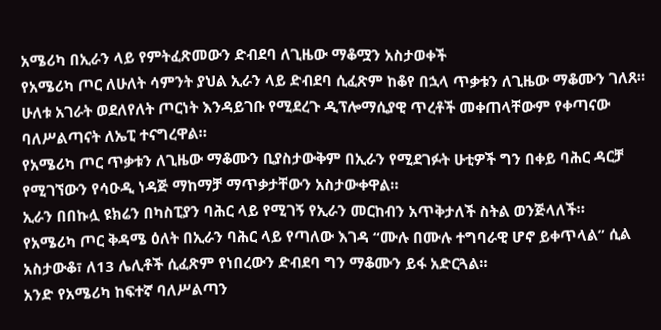አሜሪካ በኢራን ላይ የምትፈጽመውን ድብደባ ለጊዜው ማቆሟን አስታወቀች
የአሜሪካ ጦር ለሁለት ሳምንት ያህል ኢራን ላይ ድብደባ ሲፈጽም ከቆየ በኋላ ጥቃቱን ለጊዜው ማቆሙን ገለጸ።
ሁለቱ አገራት ወደለየለት ጦርነት እንዳይገቡ የሚደረጉ ዲፕሎማሲያዊ ጥረቶች መቀጠላቸውም የቀጣናው ባለሥልጣናት ለኤፒ ተናግረዋል።
የአሜሪካ ጦር ጥቃቱን ለጊዜው ማቆሙን ቢያስታውቅም በኢራን የሚደገፉት ሁቲዎች ግን በቀይ ባሕር ዳርቻ የሚገኘውን የሳዑዲ ነዳጅ ማከማቻ ማጥቃታቸውን አስታውቀዋል።
ኢራን በበኩሏ ዩክሬን በካስፒያን ባሕር ላይ የሚገኝ የኢራን መርከብን አጥቅታለች ስትል ወንጅላለች።
የአሜሪካ ጦር ቅዳሜ ዕለት በኢራን ባሕር ላይ የጣለው እገዳ “ሙሉ በሙሉ ተግባራዊ ሆኖ ይቀጥላል” ሲል አስታውቆ፣ ለ13 ሌሊቶች ሲፈጽም የነበረውን ድብደባ ግን ማቆሙን ይፋ አድርጓል።
አንድ የአሜሪካ ከፍተኛ ባለሥልጣን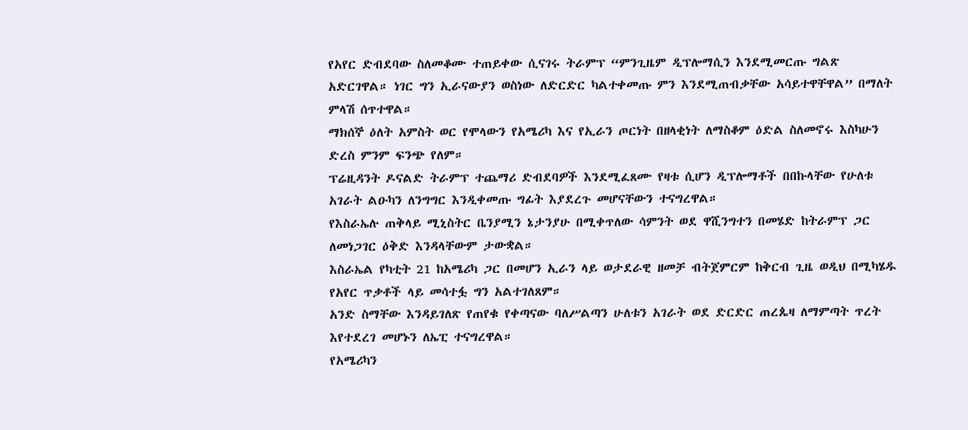የአየር ድብደባው ስለመቆሙ ተጠይቀው ሲናገሩ ትራምፕ “ምንጊዜም ዲፕሎማሲን እንደሚመርጡ ግልጽ አድርገዋል። ነገር ግን ኢራናውያን ወስነው ለድርድር ካልተቀመጡ ምን እንደሚጠብቃቸው አሳይተዋቸዋል” በማለት ምላሽ ሰጥተዋል።
ማክሰኞ ዕለት አምስት ወር የሞላውን የአሜሪካ እና የኢራን ጦርነት በዘላቂነት ለማስቆም ዕድል ስለመኖሩ እስካሁን ድረስ ምንም ፍንጭ የለም።
ፕሬዚዳንት ዶናልድ ትራምፕ ተጨማሪ ድብደባዎች እንደሚፈጸሙ የዛቱ ሲሆን ዲፕሎማቶች በበኩላቸው የሁለቱ አገራት ልዑካን ለንግግር እንዲቀመጡ ግፊት እያደረጉ መሆናቸውን ተናግረዋል።
የእስራኤሉ ጠቅላይ ሚኒስትር ቤንያሚን ኔታንያሁ በሚቀጥለው ሳምንት ወደ ዋሺንግተን በመሄድ ከትራምፕ ጋር ለመነጋገር ዕቅድ እንዳላቸውም ታውቋል።
እስራኤል የካቲት 21 ከአሜሪካ ጋር በመሆን ኢራን ላይ ወታደራዊ ዘመቻ ብትጀምርም ከቅርብ ጊዜ ወዲህ በሚካሄዱ የአየር ጥቃቶች ላይ መሳተፏ ግን አልተገለጸም።
አንድ ስማቸው እንዳይገለጽ የጠየቁ የቀጣናው ባለሥልጣን ሁለቱን አገራት ወደ ድርድር ጠረጴዛ ለማምጣት ጥረት እየተደረገ መሆኑን ለኤፒ ተናግረዋል።
የአሜሪካን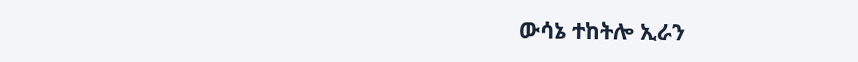ውሳኔ ተከትሎ ኢራን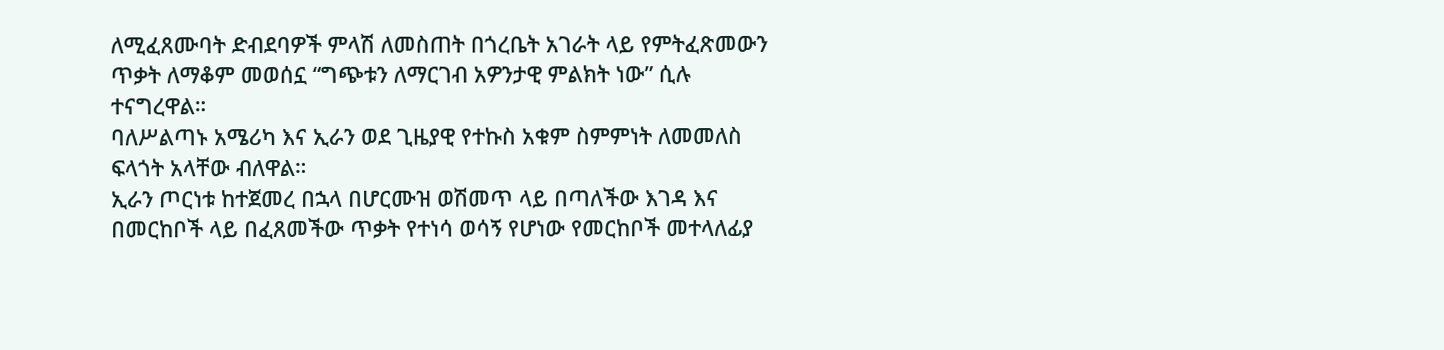ለሚፈጸሙባት ድብደባዎች ምላሽ ለመስጠት በጎረቤት አገራት ላይ የምትፈጽመውን ጥቃት ለማቆም መወሰኗ “ግጭቱን ለማርገብ አዎንታዊ ምልክት ነው” ሲሉ ተናግረዋል።
ባለሥልጣኑ አሜሪካ እና ኢራን ወደ ጊዜያዊ የተኩስ አቁም ስምምነት ለመመለስ ፍላጎት አላቸው ብለዋል።
ኢራን ጦርነቱ ከተጀመረ በኋላ በሆርሙዝ ወሽመጥ ላይ በጣለችው እገዳ እና በመርከቦች ላይ በፈጸመችው ጥቃት የተነሳ ወሳኝ የሆነው የመርከቦች መተላለፊያ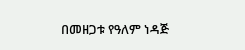በመዘጋቱ የዓለም ነዳጅ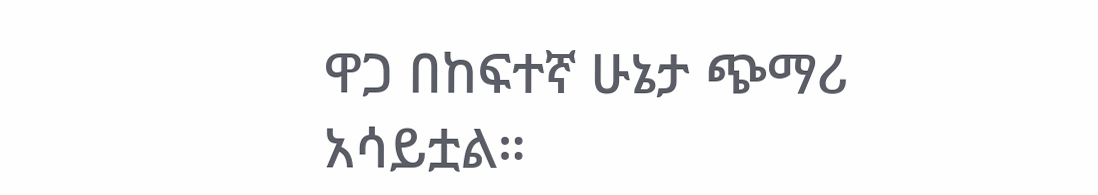ዋጋ በከፍተኛ ሁኔታ ጭማሪ አሳይቷል።